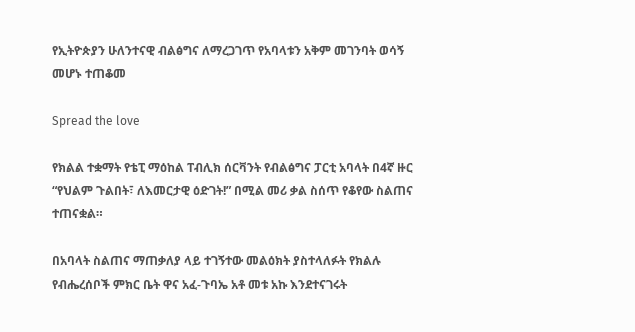የኢትዮጵያን ሁለንተናዊ ብልፅግና ለማረጋገጥ የአባላቱን አቅም መገንባት ወሳኝ መሆኑ ተጠቆመ

Spread the love

የክልል ተቋማት የቴፒ ማዕከል ፐብሊክ ሰርቫንት የብልፅግና ፓርቲ አባላት በ4ኛ ዙር “የህልም ጉልበት፣ ለእመርታዊ ዕድገት!” በሚል መሪ ቃል ስሰጥ የቆየው ስልጠና ተጠናቋል።

በአባላት ስልጠና ማጠቃለያ ላይ ተገኝተው መልዕክት ያስተላለፉት የክልሉ የብሔረሰቦች ምክር ቤት ዋና አፈ-ጉባኤ አቶ መቱ አኩ እንደተናገሩት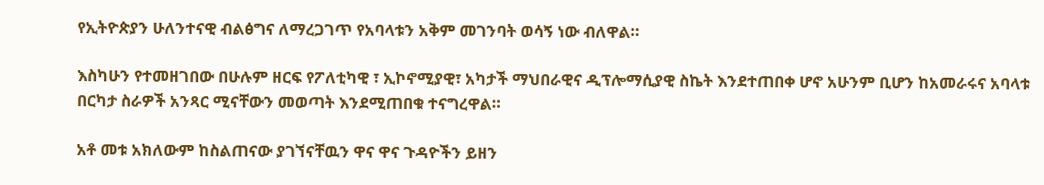የኢትዮጵያን ሁለንተናዊ ብልፅግና ለማረጋገጥ የአባላቱን አቅም መገንባት ወሳኝ ነው ብለዋል።

እስካሁን የተመዘገበው በሁሉም ዘርፍ የፖለቲካዊ ፣ ኢኮኖሚያዊ፣ አካታች ማህበራዊና ዲፕሎማሲያዊ ስኬት እንደተጠበቀ ሆኖ አሁንም ቢሆን ከአመራሩና አባላቱ በርካታ ስራዎች አንጻር ሚናቸውን መወጣት እንደሚጠበቁ ተናግረዋል።

አቶ መቱ አክለውም ከስልጠናው ያገኘናቸዉን ዋና ዋና ጉዳዮችን ይዘን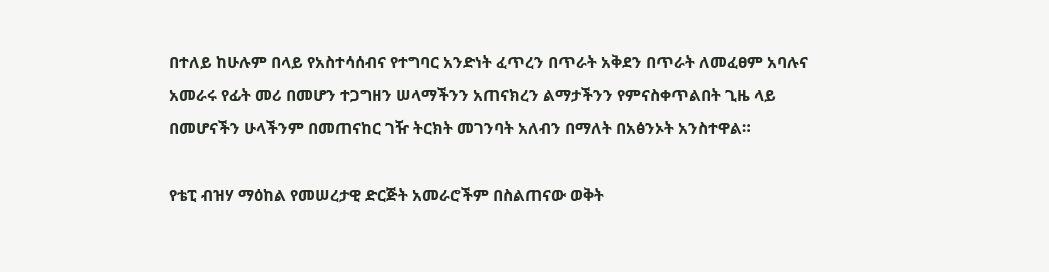በተለይ ከሁሉም በላይ የአስተሳሰብና የተግባር አንድነት ፈጥረን በጥራት አቅደን በጥራት ለመፈፀም አባሉና አመራሩ የፊት መሪ በመሆን ተጋግዘን ሠላማችንን አጠናክረን ልማታችንን የምናስቀጥልበት ጊዜ ላይ በመሆናችን ሁላችንም በመጠናከር ገዥ ትርክት መገንባት አለብን በማለት በአፅንኦት አንስተዋል።

የቴፒ ብዝሃ ማዕከል የመሠረታዊ ድርጅት አመራሮችም በስልጠናው ወቅት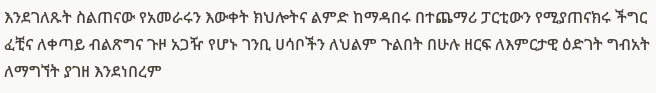እንደገለጹት ስልጠናው የአመራሩን እውቀት ክህሎትና ልምድ ከማዳበሩ በተጨማሪ ፓርቲውን የሚያጠናክሩ ችግር ፈቺና ለቀጣይ ብልጽግና ጉዞ አጋዥ የሆኑ ገንቢ ሀሳቦችን ለህልም ጉልበት በሁሉ ዘርፍ ለእምርታዊ ዕድገት ግብአት ለማግኘት ያገዘ እንደነበረም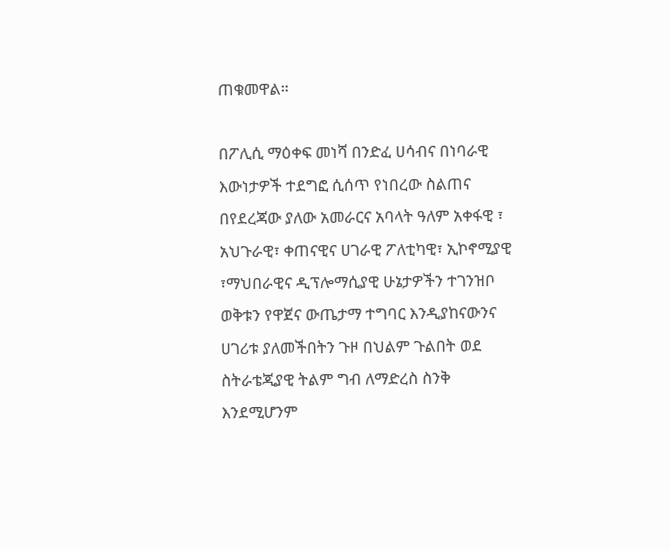ጠቁመዋል።

በፖሊሲ ማዕቀፍ መነሻ በንድፈ ሀሳብና በነባራዊ እውነታዎች ተደግፎ ሲሰጥ የነበረው ስልጠና በየደረጃው ያለው አመራርና አባላት ዓለም አቀፋዊ ፣ አህጉራዊ፣ ቀጠናዊና ሀገራዊ ፖለቲካዊ፣ ኢኮኖሚያዊ ፣ማህበራዊና ዲፕሎማሲያዊ ሁኔታዎችን ተገንዝቦ ወቅቱን የዋጀና ውጤታማ ተግባር እንዲያከናውንና ሀገሪቱ ያለመችበትን ጉዞ በህልም ጉልበት ወደ ስትራቴጂያዊ ትልም ግብ ለማድረስ ስንቅ እንደሚሆንም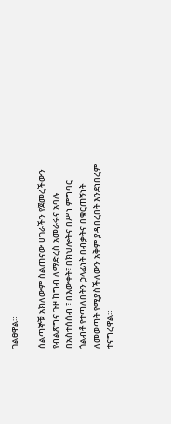ገልፀዋል።

ሰልጣኞቹ አክለውም ስልጠናው ሀገራችን የጀመረችውን የብልጽግና ጉዞ ከግብ ለማድረስ አመራሩና አባሉ በአስተሰሰብ ፣ በእውቀት፣ በክህሎትና በሥነ ምግባር ጎልብቶ የተጣለበትን ኃላፊነት በብቃትና በቁርጠኝነት ለመወጣት የሚያስችለውን አቅም ያዳበረበት እንደነበረም ተናግረዋል።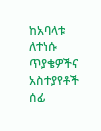ከአባላቱ ለተነሱ ጥያቄዎችና አስተያየቶች ሰፊ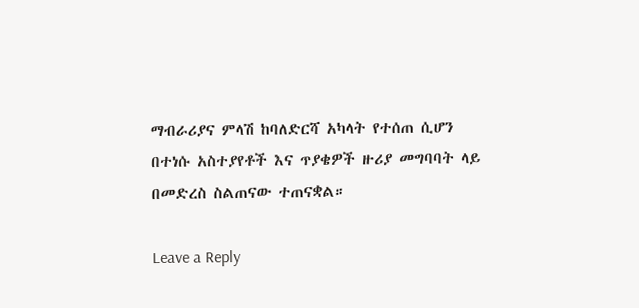ማብራሪያና ምላሽ ከባለድርሻ አካላት የተሰጠ ሲሆን በተነሱ አስተያየቶች እና ጥያቄዎች ዙሪያ መግባባት ላይ በመድረስ ስልጠናው ተጠናቋል።

Leave a Reply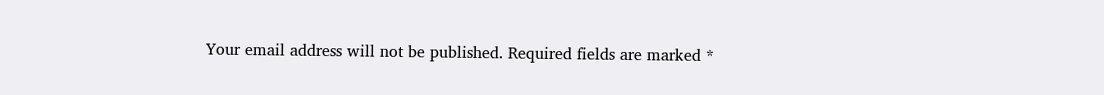Your email address will not be published. Required fields are marked *